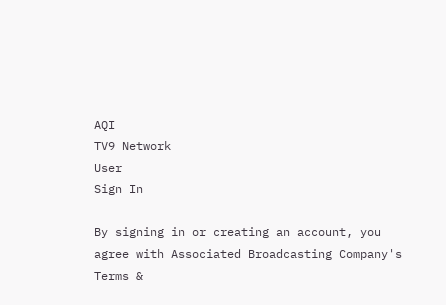AQI
TV9 Network
User
Sign In

By signing in or creating an account, you agree with Associated Broadcasting Company's Terms &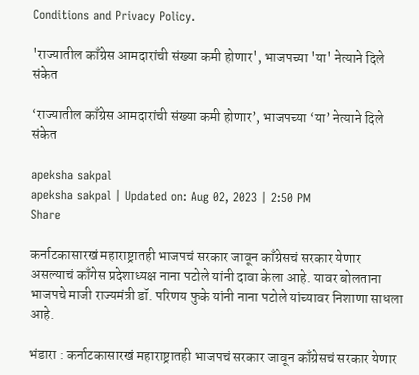Conditions and Privacy Policy.

'राज्यातील काँग्रेस आमदारांची संख्या कमी होणार', भाजपच्या 'या' नेत्याने दिले संकेत

‘राज्यातील काँग्रेस आमदारांची संख्या कमी होणार’, भाजपच्या ‘या’ नेत्याने दिले संकेत

apeksha sakpal
apeksha sakpal | Updated on: Aug 02, 2023 | 2:50 PM
Share

कर्नाटकासारखं महाराष्ट्रातही भाजपचं सरकार जावून काँग्रेसचं सरकार येणार असल्याचं काँगेस प्रदेशाध्यक्ष नाना पटोले यांनी दावा केला आहे. यावर बोलताना भाजपचे माजी राज्यमंत्री डॉ. परिणय फुके यांनी नाना पटोले यांच्यावर निशाणा साधला आहे.

भंडारा : कर्नाटकासारखं महाराष्ट्रातही भाजपचं सरकार जावून काँग्रेसचं सरकार येणार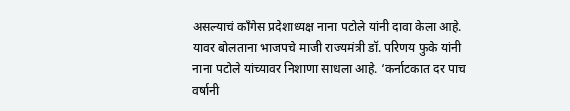असल्याचं काँगेस प्रदेशाध्यक्ष नाना पटोले यांनी दावा केला आहे. यावर बोलताना भाजपचे माजी राज्यमंत्री डॉ. परिणय फुके यांनी नाना पटोले यांच्यावर निशाणा साधला आहे. ‘कर्नाटकात दर पाच वर्षानी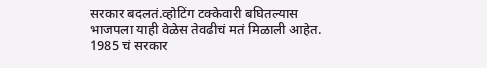सरकार बदलतं.व्होटिंग टक्केवारी बघितल्यास भाजपला याही वेळेस तेवढीचं मतं मिळाली आहेत. 1985 चं सरकार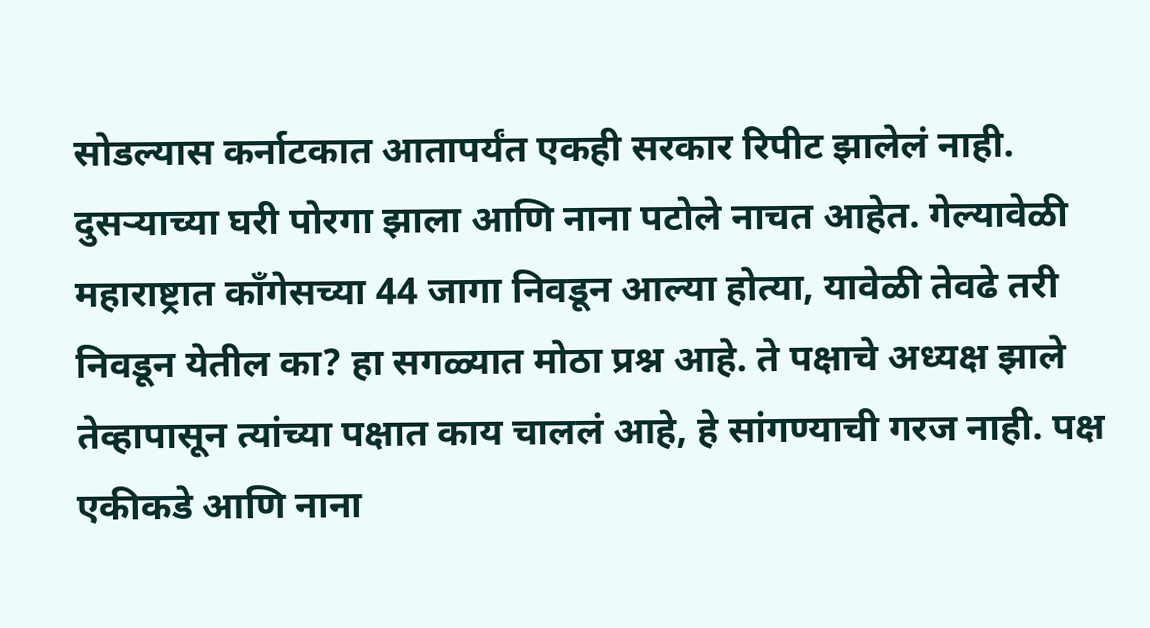सोडल्यास कर्नाटकात आतापर्यंत एकही सरकार रिपीट झालेलं नाही. दुसऱ्याच्या घरी पोरगा झाला आणि नाना पटोले नाचत आहेत. गेल्यावेळी महाराष्ट्रात काँगेसच्या 44 जागा निवडून आल्या होत्या, यावेळी तेवढे तरी निवडून येतील का? हा सगळ्यात मोठा प्रश्न आहे. ते पक्षाचे अध्यक्ष झाले तेव्हापासून त्यांच्या पक्षात काय चाललं आहे, हे सांगण्याची गरज नाही. पक्ष एकीकडे आणि नाना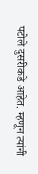पटोले दुसरीकडे आहेत. म्हणून त्यांनी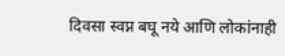दिवसा स्वप्न बघू नये आणि लोकांनाही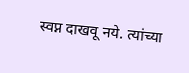स्वप्न दाखवू नये. त्यांच्या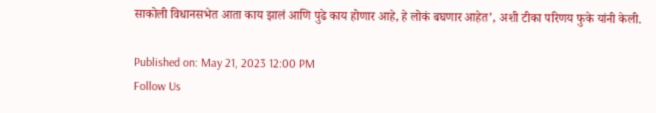साकोली विधानसभेत आता काय झालं आणि पुढे काय होणार आहे, हे लोकं बघणार आहेत’, अशी टीका परिणय फुके यांनी केली.

Published on: May 21, 2023 12:00 PM
Follow Us